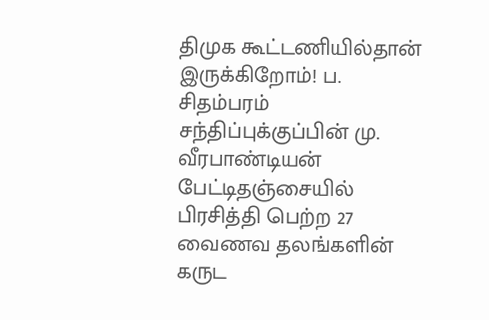திமுக கூட்டணியில்தான் இருக்கிறோம்! ப. சிதம்பரம் சந்திப்புக்குப்பின் மு. வீரபாண்டியன் பேட்டிதஞ்சையில் பிரசித்தி பெற்ற 27 வைணவ தலங்களின் கருட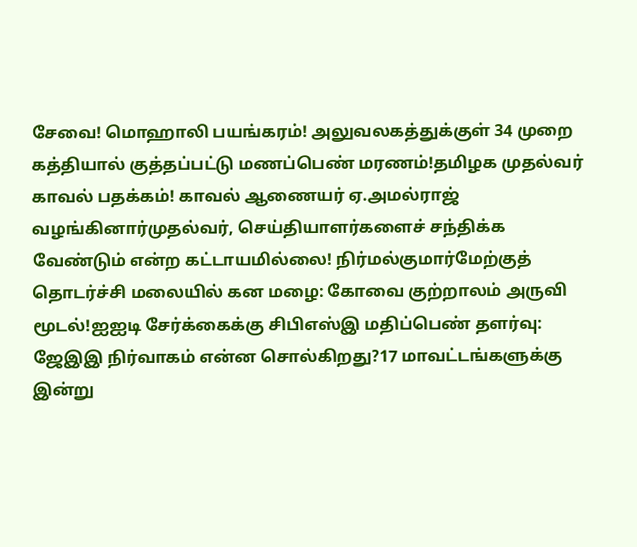சேவை! மொஹாலி பயங்கரம்! அலுவலகத்துக்குள் 34 முறை கத்தியால் குத்தப்பட்டு மணப்பெண் மரணம்!தமிழக முதல்வர் காவல் பதக்கம்! காவல் ஆணையர் ஏ.அமல்ராஜ் வழங்கினார்முதல்வர், செய்தியாளர்களைச் சந்திக்க வேண்டும் என்ற கட்டாயமில்லை! நிர்மல்குமார்மேற்குத் தொடர்ச்சி மலையில் கன மழை: கோவை குற்றாலம் அருவி மூடல்!ஐஐடி சேர்க்கைக்கு சிபிஎஸ்இ மதிப்பெண் தளர்வு: ஜேஇஇ நிர்வாகம் என்ன சொல்கிறது?17 மாவட்டங்களுக்கு இன்று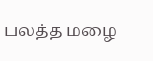பலத்த மழை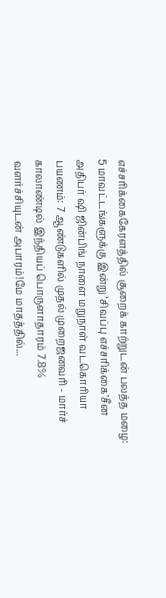எச்சரிக்கைகேரளத்தில் சூறைக் காற்றுடன் பலத்த மழை: 5 மாவட்டங்களுக்கு இன்று ‘சிவப்பு எச்சரிக்கை’சீன அதிபர் ஷி ஜின்பிங் நாளை மறுநாள் வடகொரியா பயணம்: 7 ஆண்டுகளில் முதல் முறைஜனவரி - மார்ச் காலாண்டில் இந்தியப் பொருளாதாரம் 7.8% வளர்ச்சியுடன் அபாரம்!மே மாதத்தில்...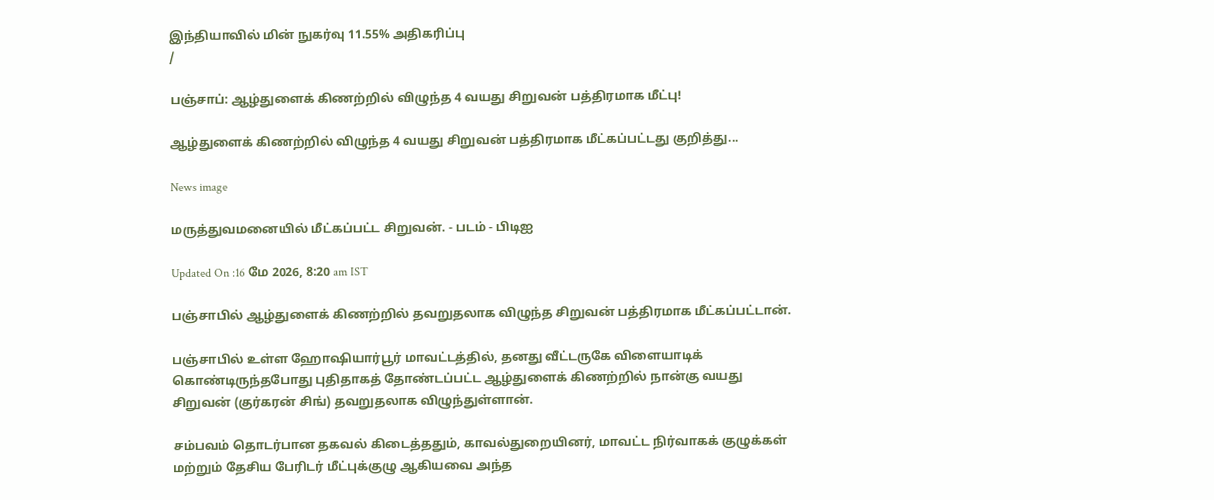இந்தியாவில் மின் நுகர்வு 11.55% அதிகரிப்பு
/

பஞ்சாப்: ஆழ்துளைக் கிணற்றில் விழுந்த 4 வயது சிறுவன் பத்திரமாக மீட்பு!

ஆழ்துளைக் கிணற்றில் விழுந்த 4 வயது சிறுவன் பத்திரமாக மீட்கப்பட்டது குறித்து...

News image

மருத்துவமனையில் மீட்கப்பட்ட சிறுவன். - படம் - பிடிஐ

Updated On :16 மே 2026, 8:20 am IST

பஞ்சாபில் ஆழ்துளைக் கிணற்றில் தவறுதலாக விழுந்த சிறுவன் பத்திரமாக மீட்கப்பட்டான்.

பஞ்சாபில் உள்ள ஹோஷியார்பூர் மாவட்டத்தில், தனது வீட்டருகே விளையாடிக் கொண்டிருந்தபோது புதிதாகத் தோண்டப்பட்ட ஆழ்துளைக் கிணற்றில் நான்கு வயது சிறுவன் (குர்கரன் சிங்) தவறுதலாக விழுந்துள்ளான்.

சம்பவம் தொடர்பான தகவல் கிடைத்ததும், காவல்துறையினர், மாவட்ட நிர்வாகக் குழுக்கள் மற்றும் தேசிய பேரிடர் மீட்புக்குழு ஆகியவை அந்த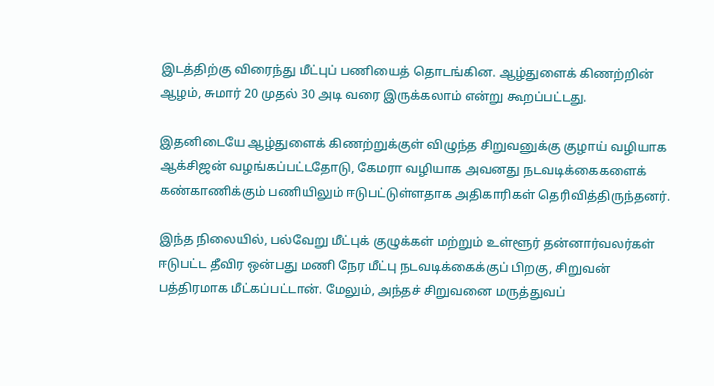இடத்திற்கு விரைந்து மீட்புப் பணியைத் தொடங்கின. ஆழ்துளைக் கிணற்றின் ஆழம், சுமார் 20 முதல் 30 அடி வரை இருக்கலாம் என்று கூறப்பட்டது.

இதனிடையே ஆழ்துளைக் கிணற்றுக்குள் விழுந்த சிறுவனுக்கு குழாய் வழியாக ஆக்சிஜன் வழங்கப்பட்டதோடு, கேமரா வழியாக அவனது நடவடிக்கைகளைக் கண்காணிக்கும் பணியிலும் ஈடுபட்டுள்ளதாக அதிகாரிகள் தெரிவித்திருந்தனர்.

இந்த நிலையில், பல்வேறு மீட்புக் குழுக்கள் மற்றும் உள்ளூர் தன்னார்வலர்கள் ஈடுபட்ட தீவிர ஒன்பது மணி நேர மீட்பு நடவடிக்கைக்குப் பிறகு, சிறுவன் பத்திரமாக மீட்கப்பட்டான். மேலும், அந்தச் சிறுவனை மருத்துவப்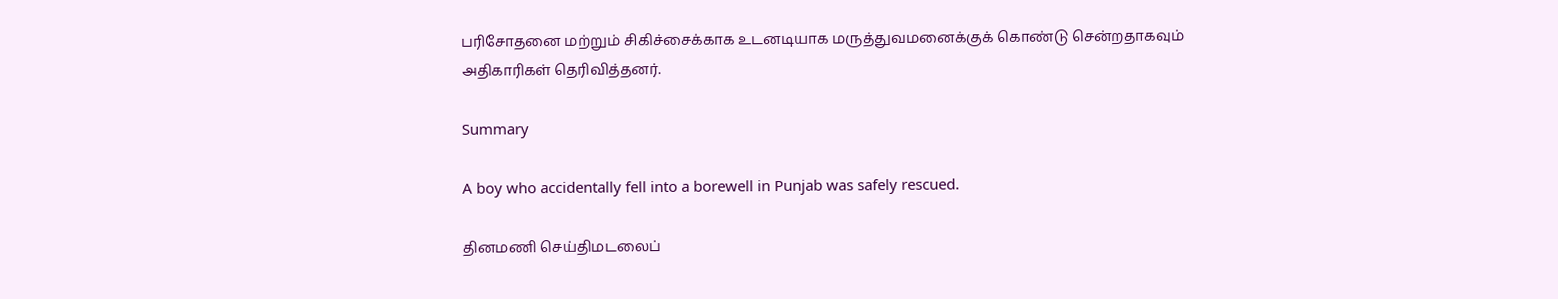பரிசோதனை மற்றும் சிகிச்சைக்காக உடனடியாக மருத்துவமனைக்குக் கொண்டு சென்றதாகவும் அதிகாரிகள் தெரிவித்தனர்.

Summary

A boy who accidentally fell into a borewell in Punjab was safely rescued.

தினமணி செய்திமடலைப்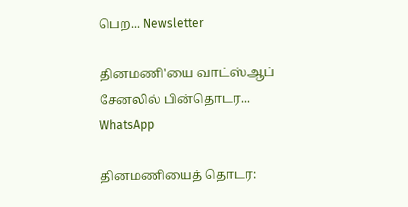பெற... Newsletter

தினமணி'யை வாட்ஸ்ஆப் சேனலில் பின்தொடர... WhatsApp

தினமணியைத் தொடர: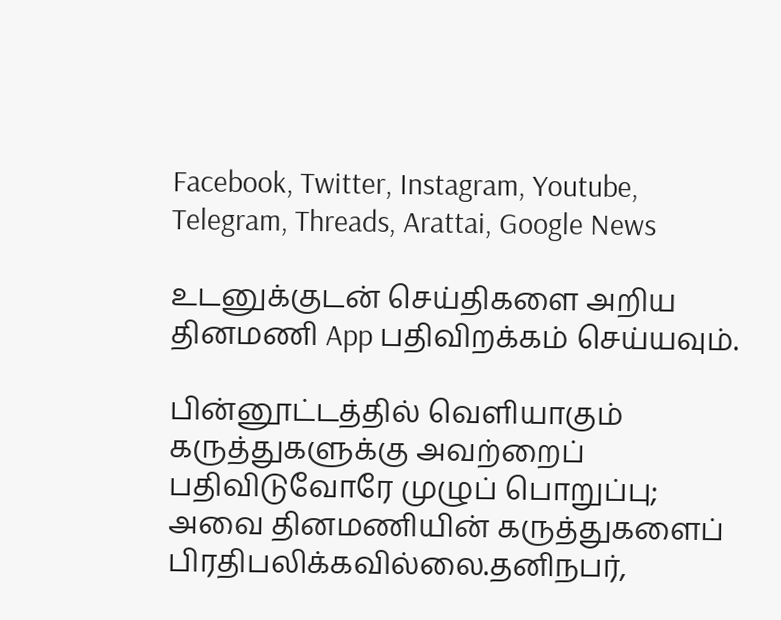Facebook, Twitter, Instagram, Youtube, Telegram, Threads, Arattai, Google News

உடனுக்குடன் செய்திகளை அறிய தினமணி App பதிவிறக்கம் செய்யவும்.

பின்னூட்டத்தில் வெளியாகும் கருத்துகளுக்கு அவற்றைப் பதிவிடுவோரே முழுப் பொறுப்பு; அவை தினமணியின் கருத்துகளைப் பிரதிபலிக்கவில்லை.தனிநபர்,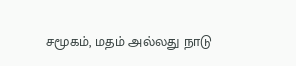சமூகம், மதம் அல்லது நாடு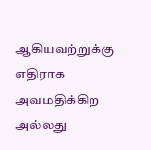ஆகியவற்றுக்கு எதிராக அவமதிக்கிற அல்லது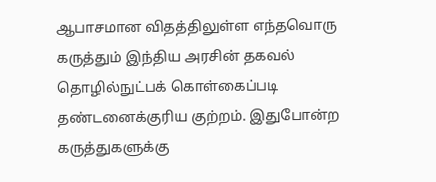ஆபாசமான விதத்திலுள்ள எந்தவொரு கருத்தும் இந்திய அரசின் தகவல் தொழில்நுட்பக் கொள்கைப்படி தண்டனைக்குரிய குற்றம். இதுபோன்ற கருத்துகளுக்கு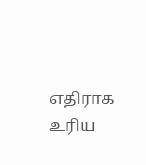எதிராக உரிய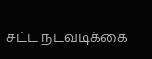சட்ட நடவடிக்கை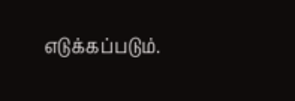எடுக்கப்படும்.